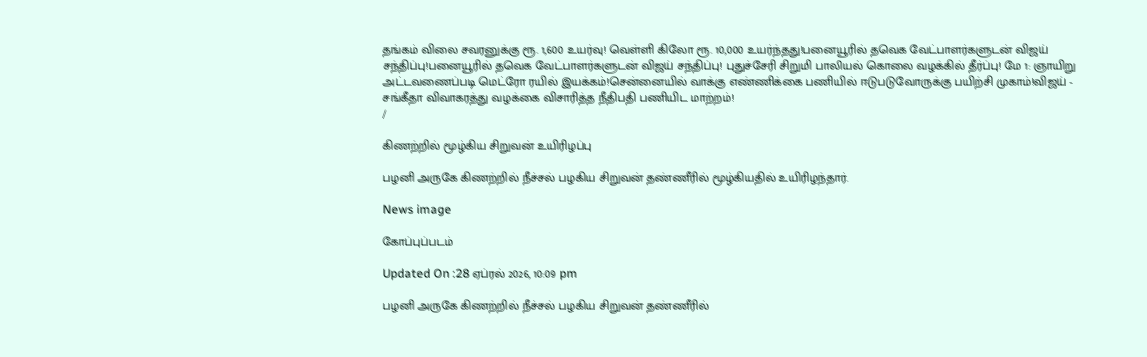தங்கம் விலை சவரனுக்கு ரூ. 1,600 உயர்வு! வெள்ளி கிலோ ரூ. 10,000 உயர்ந்தது!பனையூரில் தவெக வேட்பாளர்களுடன் விஜய் சந்திப்பு!பனையூரில் தவெக வேட்பாளர்களுடன் விஜய் சந்திப்பு! புதுச்சேரி சிறுமி பாலியல் கொலை வழக்கில் தீர்ப்பு! மே 1: ஞாயிறு அட்டவணைப்படி மெட்ரோ ரயில் இயக்கம்!சென்னையில் வாக்கு எண்ணிக்கை பணியில் ஈடுபடுவோருக்கு பயிற்சி முகாம்!விஜய் - சங்கீதா விவாகரத்து வழக்கை விசாரித்த நீதிபதி பணியிட மாற்றம்!
/

கிணற்றில் மூழ்கிய சிறுவன் உயிரிழப்பு

பழனி அருகே கிணற்றில் நீச்சல் பழகிய சிறுவன் தண்ணீரில் மூழ்கியதில் உயிரிழந்தார்.

News image

கோப்புப்படம்

Updated On :28 ஏப்ரல் 2026, 10:09 pm

பழனி அருகே கிணற்றில் நீச்சல் பழகிய சிறுவன் தண்ணீரில்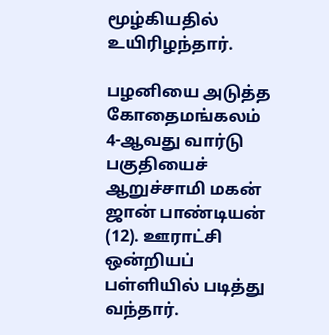மூழ்கியதில் உயிரிழந்தார்.

பழனியை அடுத்த கோதைமங்கலம் 4-ஆவது வார்டு பகுதியைச் ஆறுச்சாமி மகன் ஜான் பாண்டியன் (12). ஊராட்சி ஒன்றியப் பள்ளியில் படித்து வந்தார்.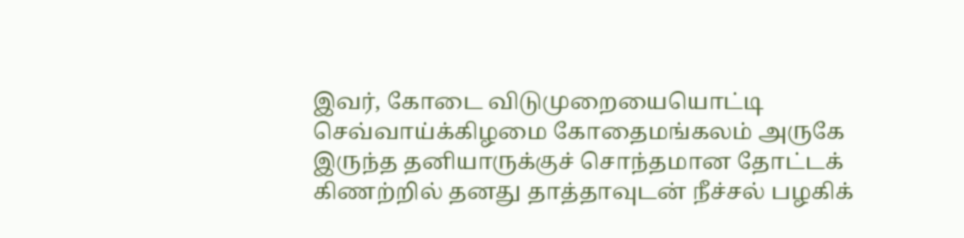இவர், கோடை விடுமுறையையொட்டி செவ்வாய்க்கிழமை கோதைமங்கலம் அருகே இருந்த தனியாருக்குச் சொந்தமான தோட்டக் கிணற்றில் தனது தாத்தாவுடன் நீச்சல் பழகிக்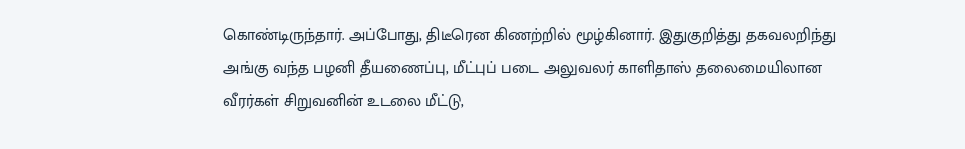கொண்டிருந்தார். அப்போது, திடீரென கிணற்றில் மூழ்கினார். இதுகுறித்து தகவலறிந்து அங்கு வந்த பழனி தீயணைப்பு, மீட்புப் படை அலுவலர் காளிதாஸ் தலைமையிலான வீரர்கள் சிறுவனின் உடலை மீட்டு,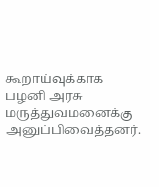கூறாய்வுக்காக பழனி அரசு மருத்துவமனைக்கு அனுப்பிவைத்தனர்.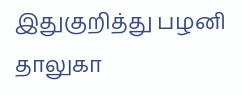இதுகுறித்து பழனி தாலுகா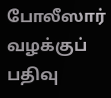போலீஸார் வழக்குப் பதிவு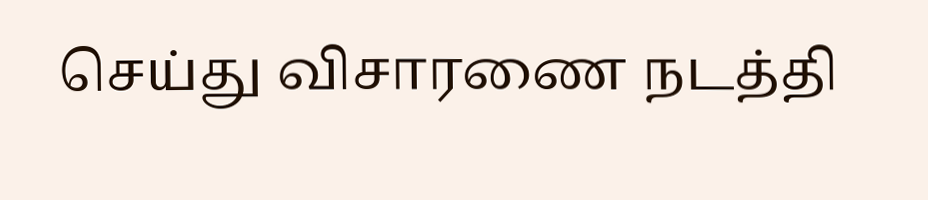செய்து விசாரணை நடத்தி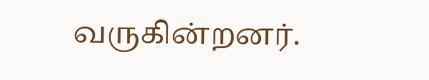வருகின்றனர்.